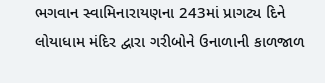ભગવાન સ્વામિનારાયણના 243માં પ્રાગટ્ય દિને લોયાધામ મંદિર દ્વારા ગરીબોને ઉનાળાની કાળજાળ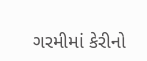ગરમીમાં કેરીનો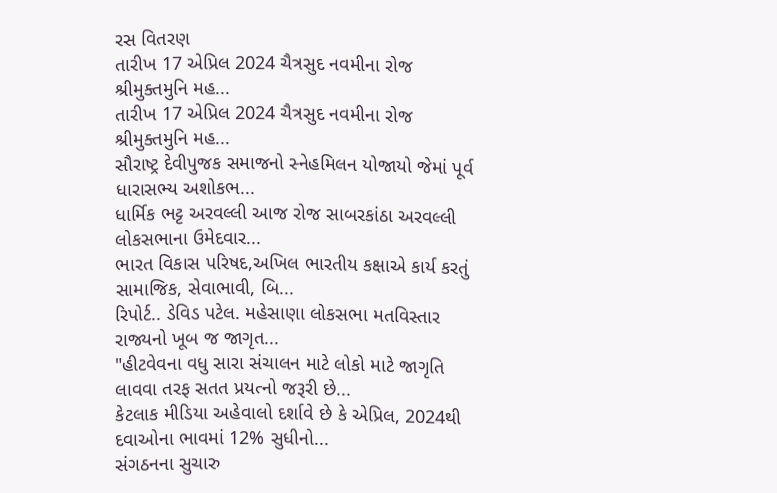રસ વિતરણ
તારીખ 17 એપ્રિલ 2024 ચૈત્રસુદ નવમીના રોજ શ્રીમુક્તમુનિ મહ...
તારીખ 17 એપ્રિલ 2024 ચૈત્રસુદ નવમીના રોજ શ્રીમુક્તમુનિ મહ...
સૌરાષ્ટ્ર દેવીપુજક સમાજનો સ્નેહમિલન યોજાયો જેમાં પૂર્વ ધારાસભ્ય અશોકભ...
ધાર્મિક ભટ્ટ અરવલ્લી આજ રોજ સાબરકાંઠા અરવલ્લી લોકસભાના ઉમેદવાર...
ભારત વિકાસ પરિષદ,અખિલ ભારતીય કક્ષાએ કાર્ય કરતું સામાજિક, સેવાભાવી, બિ...
રિપોર્ટ.. ડેવિડ પટેલ. મહેસાણા લોકસભા મતવિસ્તાર રાજ્યનો ખૂબ જ જાગૃત...
"હીટવેવના વધુ સારા સંચાલન માટે લોકો માટે જાગૃતિ લાવવા તરફ સતત પ્રયત્નો જરૂરી છે...
કેટલાક મીડિયા અહેવાલો દર્શાવે છે કે એપ્રિલ, 2024થી દવાઓના ભાવમાં 12% સુધીનો...
સંગઠનના સુચારુ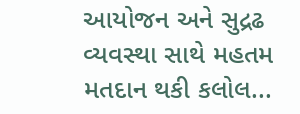આયોજન અને સુદ્રઢ વ્યવસ્થા સાથે મહતમ મતદાન થકી કલોલ...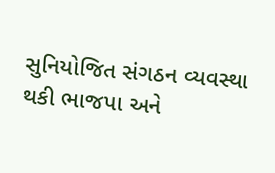સુનિયોજિત સંગઠન વ્યવસ્થા થકી ભાજપા અને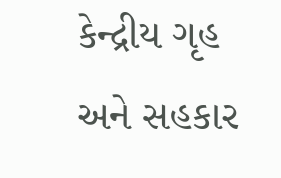કેન્દ્રીય ગૃહ અને સહકાર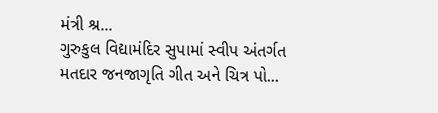મંત્રી શ્ર...
ગુરુકુલ વિદ્યામંદિર સુપામાં સ્વીપ અંતર્ગત મતદાર જનજાગૃતિ ગીત અને ચિત્ર પો...